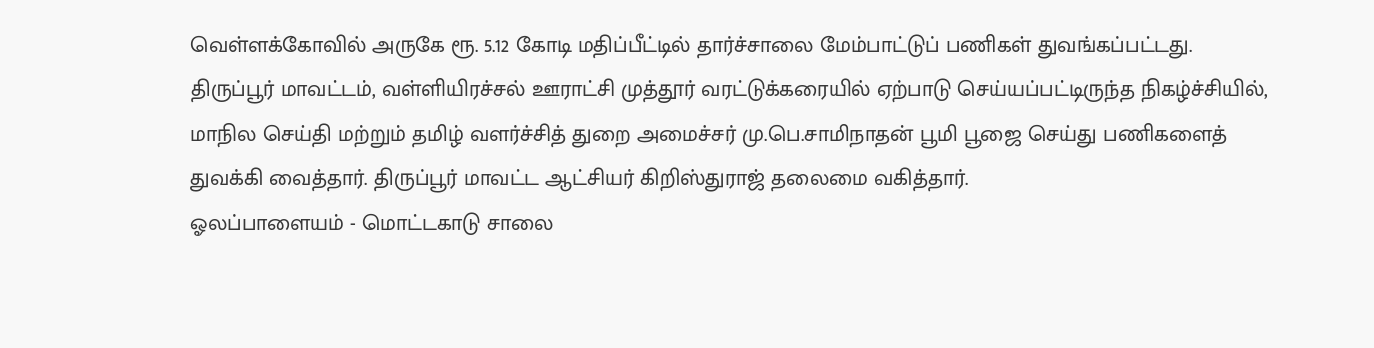வெள்ளக்கோவில் அருகே ரூ. 5.12 கோடி மதிப்பீட்டில் தார்ச்சாலை மேம்பாட்டுப் பணிகள் துவங்கப்பட்டது.
திருப்பூர் மாவட்டம், வள்ளியிரச்சல் ஊராட்சி முத்தூர் வரட்டுக்கரையில் ஏற்பாடு செய்யப்பட்டிருந்த நிகழ்ச்சியில், மாநில செய்தி மற்றும் தமிழ் வளர்ச்சித் துறை அமைச்சர் மு.பெ.சாமிநாதன் பூமி பூஜை செய்து பணிகளைத் துவக்கி வைத்தார். திருப்பூர் மாவட்ட ஆட்சியர் கிறிஸ்துராஜ் தலைமை வகித்தார்.
ஓலப்பாளையம் - மொட்டகாடு சாலை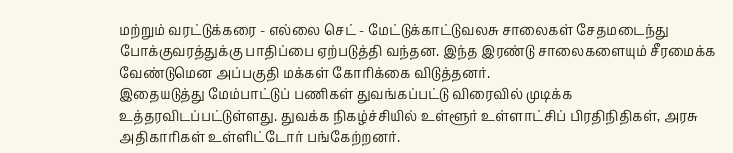மற்றும் வரட்டுக்கரை - எல்லை செட் - மேட்டுக்காட்டுவலசு சாலைகள் சேதமடைந்து போக்குவரத்துக்கு பாதிப்பை ஏற்படுத்தி வந்தன. இந்த இரண்டு சாலைகளையும் சீரமைக்க வேண்டுமென அப்பகுதி மக்கள் கோரிக்கை விடுத்தனர்.
இதையடுத்து மேம்பாட்டுப் பணிகள் துவங்கப்பட்டு விரைவில் முடிக்க உத்தரவிடப்பட்டுள்ளது. துவக்க நிகழ்ச்சியில் உள்ளூர் உள்ளாட்சிப் பிரதிநிதிகள், அரசு அதிகாரிகள் உள்ளிட்டோர் பங்கேற்றனர்.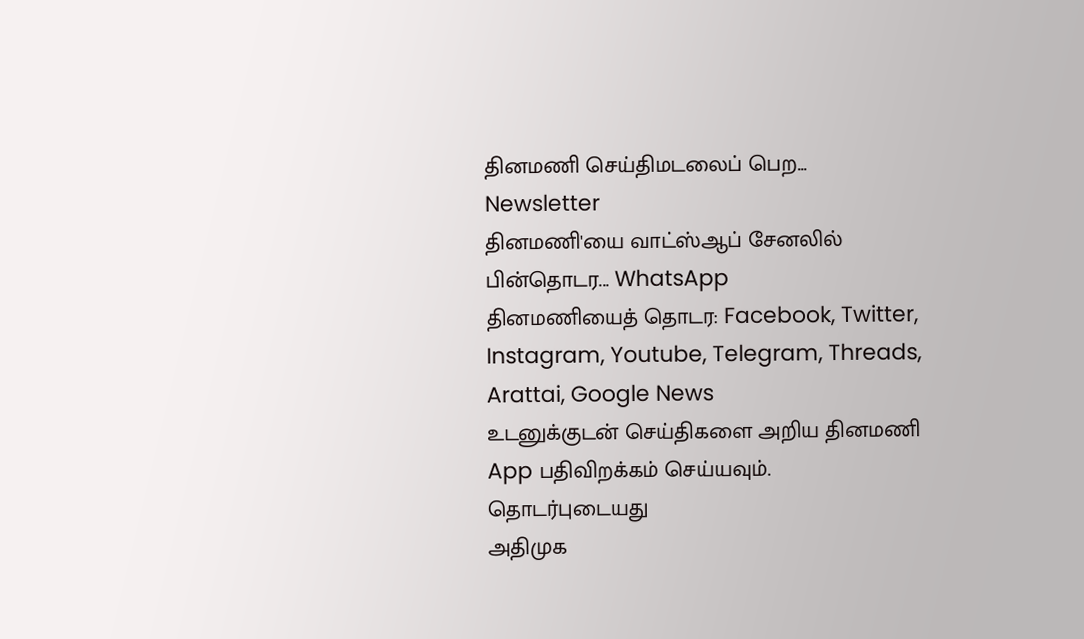தினமணி செய்திமடலைப் பெற... Newsletter
தினமணி'யை வாட்ஸ்ஆப் சேனலில் பின்தொடர... WhatsApp
தினமணியைத் தொடர: Facebook, Twitter, Instagram, Youtube, Telegram, Threads, Arattai, Google News
உடனுக்குடன் செய்திகளை அறிய தினமணி App பதிவிறக்கம் செய்யவும்.
தொடர்புடையது
அதிமுக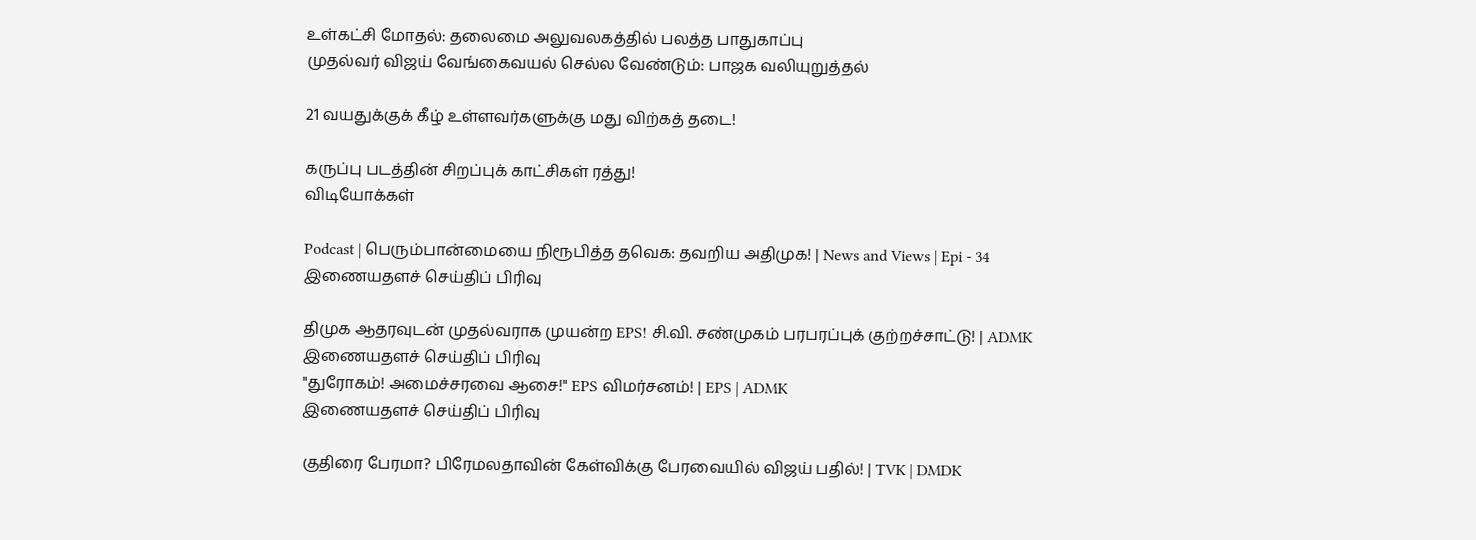உள்கட்சி மோதல்: தலைமை அலுவலகத்தில் பலத்த பாதுகாப்பு
முதல்வர் விஜய் வேங்கைவயல் செல்ல வேண்டும்: பாஜக வலியுறுத்தல்

21 வயதுக்குக் கீழ் உள்ளவர்களுக்கு மது விற்கத் தடை!

கருப்பு படத்தின் சிறப்புக் காட்சிகள் ரத்து!
விடியோக்கள்

Podcast | பெரும்பான்மையை நிரூபித்த தவெக: தவறிய அதிமுக! | News and Views | Epi - 34
இணையதளச் செய்திப் பிரிவு

திமுக ஆதரவுடன் முதல்வராக முயன்ற EPS! சி.வி. சண்முகம் பரபரப்புக் குற்றச்சாட்டு! | ADMK
இணையதளச் செய்திப் பிரிவு
"துரோகம்! அமைச்சரவை ஆசை!" EPS விமர்சனம்! | EPS | ADMK
இணையதளச் செய்திப் பிரிவு

குதிரை பேரமா? பிரேமலதாவின் கேள்விக்கு பேரவையில் விஜய் பதில்! | TVK | DMDK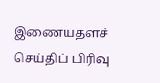இணையதளச் செய்திப் பிரிவு